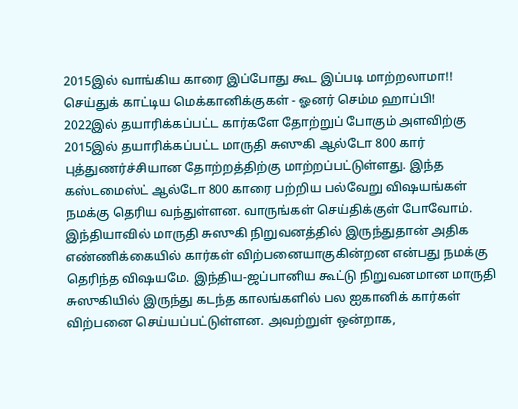2015இல் வாங்கிய காரை இப்போது கூட இப்படி மாற்றலாமா!! செய்துக் காட்டிய மெக்கானிக்குகள் - ஓனர் செம்ம ஹாப்பி!
2022இல் தயாரிக்கப்பட்ட கார்களே தோற்றுப் போகும் அளவிற்கு 2015இல் தயாரிக்கப்பட்ட மாருதி சுஸுகி ஆல்டோ 800 கார் புத்துணர்ச்சியான தோற்றத்திற்கு மாற்றப்பட்டுள்ளது. இந்த கஸ்டமைஸ்ட் ஆல்டோ 800 காரை பற்றிய பல்வேறு விஷயங்கள் நமக்கு தெரிய வந்துள்ளன. வாருங்கள் செய்திக்குள் போவோம்.
இந்தியாவில் மாருதி சுஸுகி நிறுவனத்தில் இருந்துதான் அதிக எண்ணிக்கையில் கார்கள் விற்பனையாகுகின்றன என்பது நமக்கு தெரிந்த விஷயமே. இந்திய-ஜப்பானிய கூட்டு நிறுவனமான மாருதி சுஸுகியில் இருந்து கடந்த காலங்களில் பல ஐகானிக் கார்கள் விற்பனை செய்யப்பட்டுள்ளன. அவற்றுள் ஒன்றாக,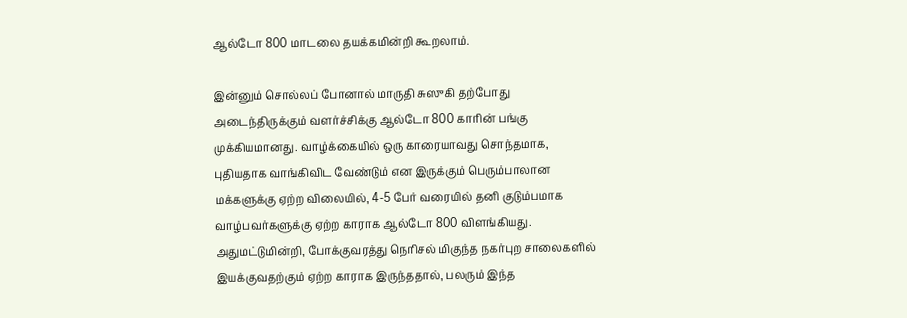ஆல்டோ 800 மாடலை தயக்கமின்றி கூறலாம்.

இன்னும் சொல்லப் போனால் மாருதி சுஸுகி தற்போது அடைந்திருக்கும் வளர்ச்சிக்கு ஆல்டோ 800 காரின் பங்கு முக்கியமானது. வாழ்க்கையில் ஒரு காரையாவது சொந்தமாக, புதியதாக வாங்கிவிட வேண்டும் என இருக்கும் பெரும்பாலான மக்களுக்கு ஏற்ற விலையில், 4-5 பேர் வரையில் தனி குடும்பமாக வாழ்பவர்களுக்கு ஏற்ற காராக ஆல்டோ 800 விளங்கியது. அதுமட்டுமின்றி, போக்குவரத்து நெரிசல் மிகுந்த நகர்புற சாலைகளில் இயக்குவதற்கும் ஏற்ற காராக இருந்ததால், பலரும் இந்த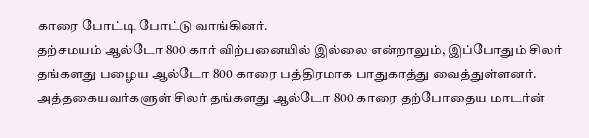காரை போட்டி போட்டு வாங்கினர்.
தற்சமயம் ஆல்டோ 800 கார் விற்பனையில் இல்லை என்றாலும், இப்போதும் சிலர் தங்களது பழைய ஆல்டோ 800 காரை பத்திரமாக பாதுகாத்து வைத்துள்ளனர். அத்தகையவர்களுள் சிலர் தங்களது ஆல்டோ 800 காரை தற்போதைய மாடர்ன்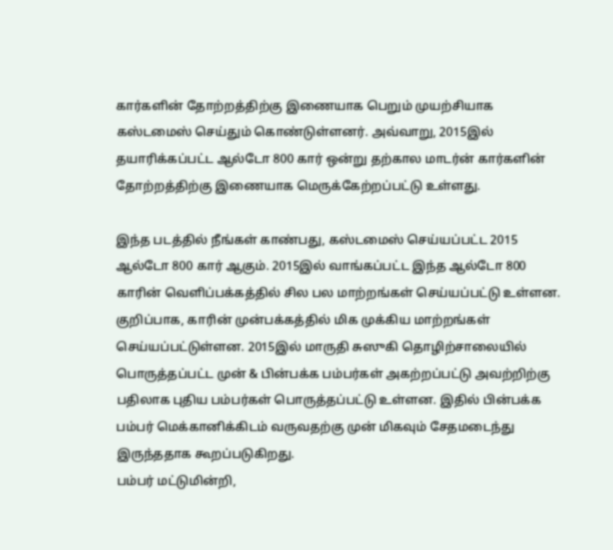கார்களின் தோற்றத்திற்கு இணையாக பெறும் முயற்சியாக கஸ்டமைஸ் செய்தும் கொண்டுள்ளனர். அவ்வாறு, 2015இல் தயாரிக்கப்பட்ட ஆல்டோ 800 கார் ஒன்று தற்கால மாடர்ன் கார்களின் தோற்றத்திற்கு இணையாக மெருக்கேற்றப்பட்டு உள்ளது.

இந்த படத்தில் நீங்கள் காண்பது, கஸ்டமைஸ் செய்யப்பட்ட 2015 ஆல்டோ 800 கார் ஆகும். 2015இல் வாங்கப்பட்ட இந்த ஆல்டோ 800 காரின் வெளிப்பக்கத்தில் சில பல மாற்றங்கள் செய்யப்பட்டு உள்ளன. குறிப்பாக, காரின் முன்பக்கத்தில் மிக முக்கிய மாற்றங்கள் செய்யப்பட்டுள்ளன. 2015இல் மாருதி சுஸுகி தொழிற்சாலையில் பொருத்தப்பட்ட முன் & பின்பக்க பம்பர்கள் அகற்றப்பட்டு அவற்றிற்கு பதிலாக புதிய பம்பர்கள் பொருத்தப்பட்டு உள்ளன. இதில் பின்பக்க பம்பர் மெக்கானிக்கிடம் வருவதற்கு முன் மிகவும் சேதமடைந்து இருந்ததாக கூறப்படுகிறது.
பம்பர் மட்டுமின்றி,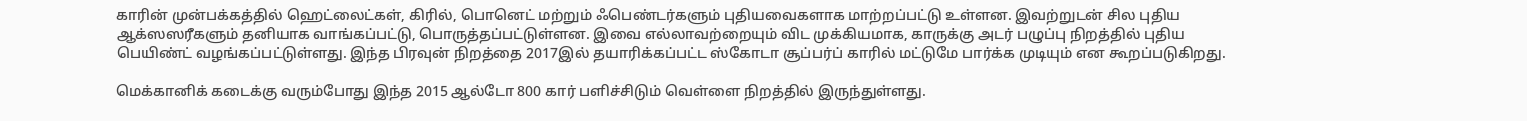காரின் முன்பக்கத்தில் ஹெட்லைட்கள், கிரில், பொனெட் மற்றும் ஃபெண்டர்களும் புதியவைகளாக மாற்றப்பட்டு உள்ளன. இவற்றுடன் சில புதிய ஆக்ஸஸரீகளும் தனியாக வாங்கப்பட்டு, பொருத்தப்பட்டுள்ளன. இவை எல்லாவற்றையும் விட முக்கியமாக, காருக்கு அடர் பழுப்பு நிறத்தில் புதிய பெயிண்ட் வழங்கப்பட்டுள்ளது. இந்த பிரவுன் நிறத்தை 2017இல் தயாரிக்கப்பட்ட ஸ்கோடா சூப்பர்ப் காரில் மட்டுமே பார்க்க முடியும் என கூறப்படுகிறது.

மெக்கானிக் கடைக்கு வரும்போது இந்த 2015 ஆல்டோ 800 கார் பளிச்சிடும் வெள்ளை நிறத்தில் இருந்துள்ளது.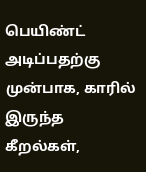பெயிண்ட் அடிப்பதற்கு முன்பாக, காரில் இருந்த கீறல்கள்,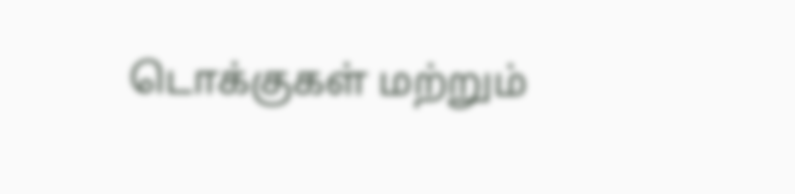டொக்குகள் மற்றும்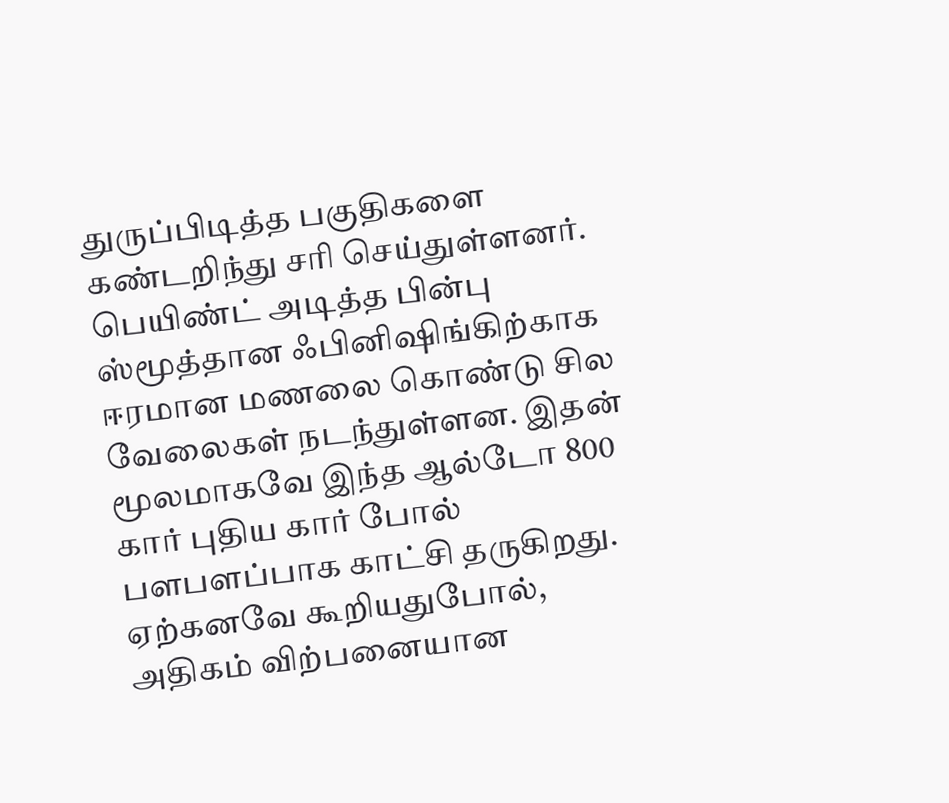துருப்பிடித்த பகுதிகளை கண்டறிந்து சரி செய்துள்ளனர். பெயிண்ட் அடித்த பின்பு ஸ்மூத்தான ஃபினிஷிங்கிற்காக ஈரமான மணலை கொண்டு சில வேலைகள் நடந்துள்ளன. இதன் மூலமாகவே இந்த ஆல்டோ 800 கார் புதிய கார் போல் பளபளப்பாக காட்சி தருகிறது.
ஏற்கனவே கூறியதுபோல், அதிகம் விற்பனையான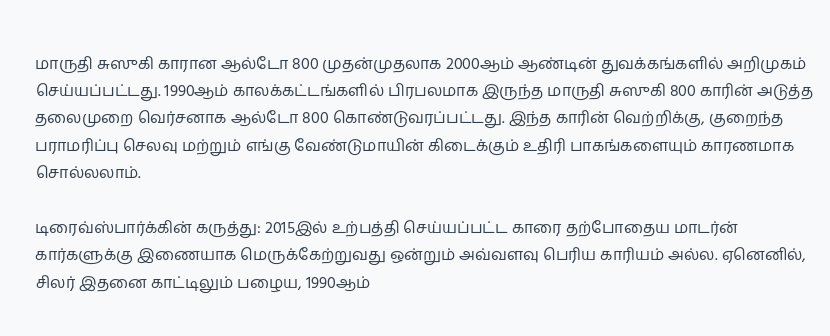மாருதி சுஸுகி காரான ஆல்டோ 800 முதன்முதலாக 2000ஆம் ஆண்டின் துவக்கங்களில் அறிமுகம் செய்யப்பட்டது. 1990ஆம் காலக்கட்டங்களில் பிரபலமாக இருந்த மாருதி சுஸுகி 800 காரின் அடுத்த தலைமுறை வெர்சனாக ஆல்டோ 800 கொண்டுவரப்பட்டது. இந்த காரின் வெற்றிக்கு, குறைந்த பராமரிப்பு செலவு மற்றும் எங்கு வேண்டுமாயின் கிடைக்கும் உதிரி பாகங்களையும் காரணமாக சொல்லலாம்.

டிரைவ்ஸ்பார்க்கின் கருத்து: 2015இல் உற்பத்தி செய்யப்பட்ட காரை தற்போதைய மாடர்ன் கார்களுக்கு இணையாக மெருக்கேற்றுவது ஒன்றும் அவ்வளவு பெரிய காரியம் அல்ல. ஏனெனில், சிலர் இதனை காட்டிலும் பழைய, 1990ஆம்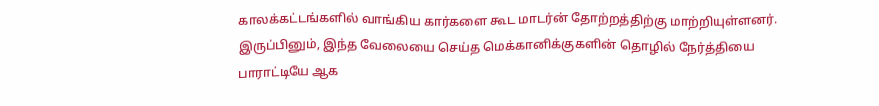காலக்கட்டங்களில் வாங்கிய கார்களை கூட மாடர்ன் தோற்றத்திற்கு மாற்றியுள்ளனர். இருப்பினும், இந்த வேலையை செய்த மெக்கானிக்குகளின் தொழில் நேர்த்தியை பாராட்டியே ஆக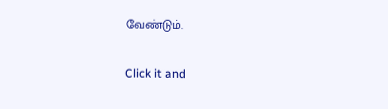வேண்டும்.


Click it and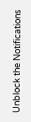Unblock the Notifications